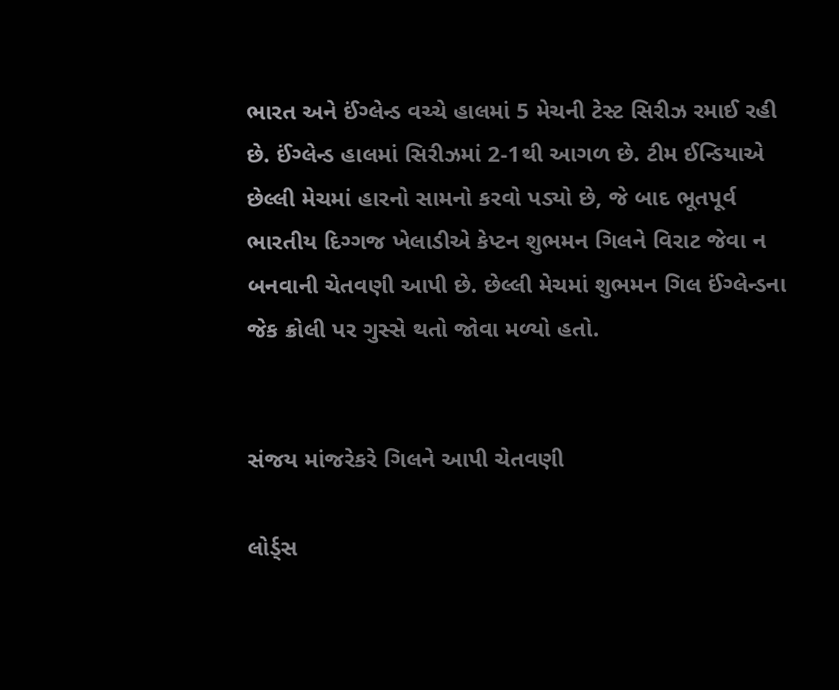ભારત અને ઈંગ્લેન્ડ વચ્ચે હાલમાં 5 મેચની ટેસ્ટ સિરીઝ રમાઈ રહી છે. ઈંગ્લેન્ડ હાલમાં સિરીઝમાં 2-1થી આગળ છે. ટીમ ઈન્ડિયાએ છેલ્લી મેચમાં હારનો સામનો કરવો પડ્યો છે, જે બાદ ભૂતપૂર્વ ભારતીય દિગ્ગજ ખેલાડીએ કેપ્ટન શુભમન ગિલને વિરાટ જેવા ન બનવાની ચેતવણી આપી છે. છેલ્લી મેચમાં શુભમન ગિલ ઈંગ્લેન્ડના જેક ક્રોલી પર ગુસ્સે થતો જોવા મળ્યો હતો.


સંજય માંજરેકરે ગિલને આપી ચેતવણી

લોર્ડ્સ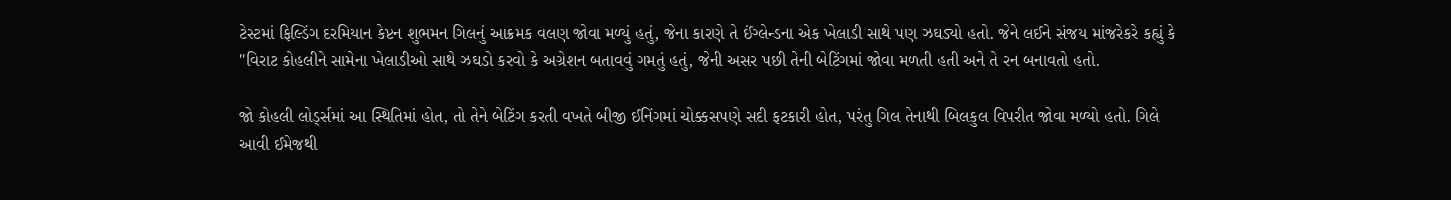ટેસ્ટમાં ફિલ્ડિંગ દરમિયાન કેપ્ટન શુભમન ગિલનું આક્રમક વલણ જોવા મળ્યું હતું, જેના કારણે તે ઈંગ્લેન્ડના એક ખેલાડી સાથે પણ ઝઘડ્યો હતો. જેને લઈને સંજય માંજરેકરે કહ્યું કે "વિરાટ કોહલીને સામેના ખેલાડીઓ સાથે ઝઘડો કરવો કે અગ્રેશન બતાવવું ગમતું હતું, જેની અસર પછી તેની બેટિંગમાં જોવા મળતી હતી અને તે રન બનાવતો હતો.

જો કોહલી લોર્ડ્સમાં આ સ્થિતિમાં હોત, તો તેને બેટિંગ કરતી વખતે બીજી ઈનિંગમાં ચોક્કસપણે સદી ફટકારી હોત, પરંતુ ગિલ તેનાથી બિલકુલ વિપરીત જોવા મળ્યો હતો. ગિલે આવી ઈમેજથી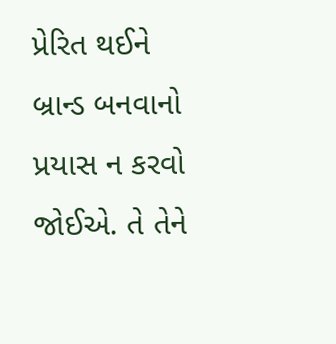પ્રેરિત થઈને બ્રાન્ડ બનવાનો પ્રયાસ ન કરવો જોઈએ. તે તેને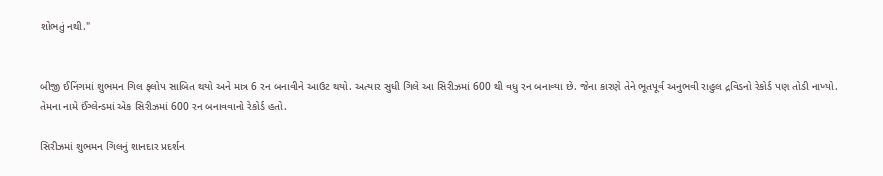શોભતું નથી."


બીજી ઈનિંગમાં શુભમન ગિલ ફ્લોપ સાબિત થયો અને માત્ર 6 રન બનાવીને આઉટ થયો. અત્યાર સુધી ગિલે આ સિરીઝમાં 600 થી વધુ રન બનાવ્યા છે. જેના કારણે તેને ભૂતપૂર્વ અનુભવી રાહુલ દ્રવિડનો રેકોર્ડ પણ તોડી નાખ્યો. તેમના નામે ઈંગ્લેન્ડમાં એક સિરીઝમાં 600 રન બનાવવાનો રેકોર્ડ હતો.

સિરીઝમાં શુભમન ગિલનું શાનદાર પ્રદર્શન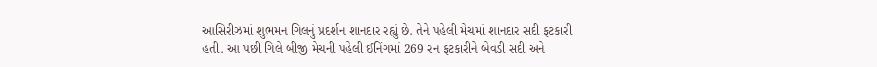આસિરીઝમાં શુભમન ગિલનું પ્રદર્શન શાનદાર રહ્યું છે. તેને પહેલી મેચમાં શાનદાર સદી ફટકારી હતી. આ પછી ગિલે બીજી મેચની પહેલી ઈનિંગમાં 269 રન ફટકારીને બેવડી સદી અને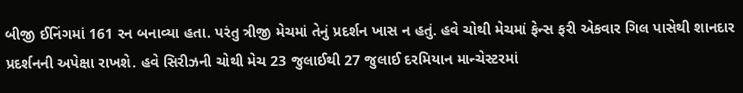બીજી ઈનિંગમાં 161 રન બનાવ્યા હતા. પરંતુ ત્રીજી મેચમાં તેનું પ્રદર્શન ખાસ ન હતું. હવે ચોથી મેચમાં ફેન્સ ફરી એકવાર ગિલ પાસેથી શાનદાર પ્રદર્શનની અપેક્ષા રાખશે. હવે સિરીઝની ચોથી મેચ 23 જુલાઈથી 27 જુલાઈ દરમિયાન માન્ચેસ્ટરમાં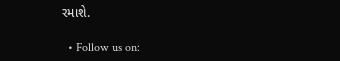રમાશે.

  • Follow us on: